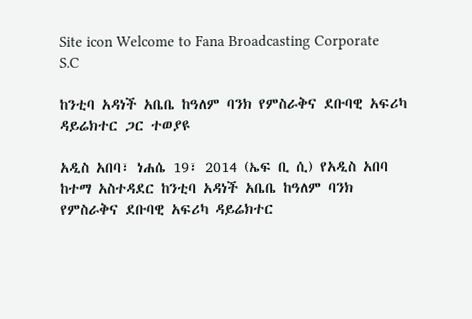Site icon Welcome to Fana Broadcasting Corporate S.C

ከንቲባ አዳነች አቤቤ ከዓለም ባንክ የምስራቅና ደቡባዊ አፍሪካ ዳይሬክተር ጋር ተወያዩ

አዲስ አበባ፣ ነሐሴ 19፣ 2014 (ኤፍ ቢ ሲ) የአዲስ አበባ ከተማ አስተዳደር ከንቲባ አዳነች አቤቤ ከዓለም ባንክ የምስራቅና ደቡባዊ አፍሪካ ዳይሬክተር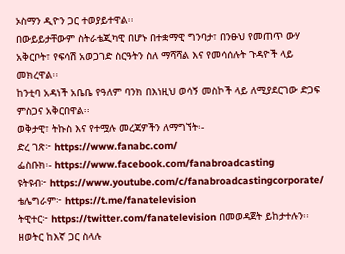ኦስማን ዲዮን ጋር ተወያይተዋል፡፡
በውይይታቸውም ስትራቴጂካዊ በሆኑ በተቋማዊ ግንባታ፣ በንፁህ የመጠጥ ውሃ አቅርቦት፣ የፍሳሽ አወጋገድ ስርዓትን ስለ ማሻሻል እና የመሳሰሉት ጉዳዮች ላይ መክረዋል፡፡
ከንቲባ አዳነች አቤቤ የዓለም ባንክ በእነዚህ ወሳኝ መስኮች ላይ ለሚያደርገው ድጋፍ ምስጋና አቅርበዋል፡፡
ወቅታዊ፣ ትኩስ እና የተሟሉ መረጃዎችን ለማግኘት፡-
ድረ ገጽ፦ https://www.fanabc.com/
ፌስቡክ፡- https://www.facebook.com/fanabroadcasting
ዩትዩብ፦ https://www.youtube.com/c/fanabroadcastingcorporate/
ቴሌግራም፦ https://t.me/fanatelevision
ትዊተር፦ https://twitter.com/fanatelevision በመወዳጀት ይከታተሉን፡፡
ዘወትር ከእኛ ጋር ስላሉ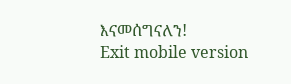እናመሰግናለን!
Exit mobile version